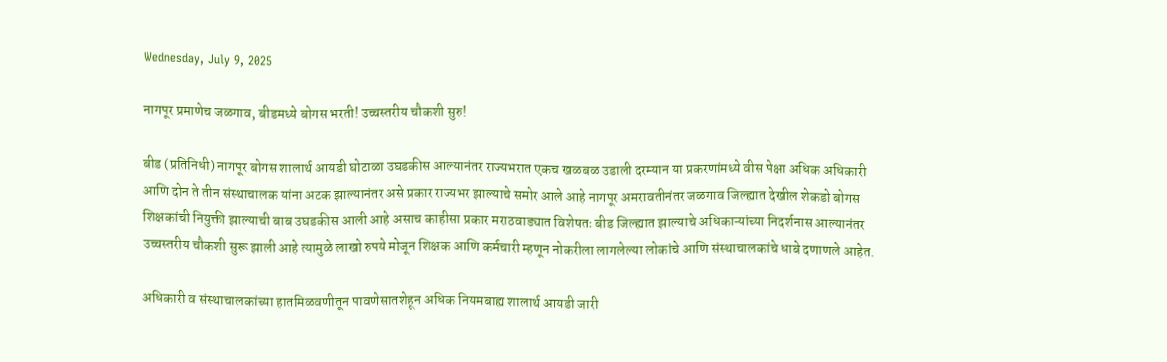Wednesday, July 9, 2025

नागपूर प्रमाणेच जळगाव, बीडमध्ये बोगस भरती! उच्चस्तरीय चौकशी सुरु!

बीड (प्रतिनिधी) नागपूर बोगस शालार्थ आयडी घोटाळा उघडकीस आल्यानंतर राज्यभरात एकच खळबळ उडाली दरम्यान या प्रकरणांमध्ये वीस पेक्षा अधिक अधिकारी आणि दोन ते तीन संस्थाचालक यांना अटक झाल्यानंतर असे प्रकार राज्यभर झाल्याचे समोर आले आहे नागपूर अमरावतीनंतर जळगाव जिल्ह्यात देखील शेकडो बोगस शिक्षकांची नियुक्ती झाल्याची बाब उघडकीस आली आहे असाच काहीसा प्रकार मराठवाड्यात विशेषतः बीड जिल्ह्यात झाल्याचे अधिकाऱ्यांच्या निदर्शनास आल्यानंतर उच्चस्तरीय चौकशी सुरू झाली आहे त्यामुळे लाखो रुपये मोजून शिक्षक आणि कर्मचारी म्हणून नोकरीला लागलेल्या लोकांचे आणि संस्थाचालकांचे धाबे दणाणले आहेत.

अधिकारी व संस्थाचालकांच्या हातमिळवणीतून पावणेसातशेहून अधिक नियमबाह्य शालार्थ आयडी जारी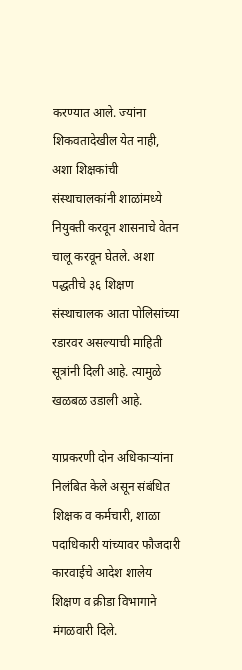करण्यात आले. ज्यांना शिकवतादेखील येत नाही, अशा शिक्षकांची संस्थाचालकांनी शाळांमध्ये नियुक्ती करवून शासनाचे वेतन चालू करवून घेतले. अशा पद्धतीचे ३६ शिक्षण संस्थाचालक आता पोलिसांच्या रडारवर असल्याची माहिती सूत्रांनी दिली आहे. त्यामुळे खळबळ उडाली आहे.

याप्रकरणी दोन अधिकाऱ्यांना निलंबित केले असून संबंधित शिक्षक व कर्मचारी, शाळा पदाधिकारी यांच्यावर फौजदारी कारवाईचे आदेश शालेय शिक्षण व क्रीडा विभागाने मंगळवारी दिले.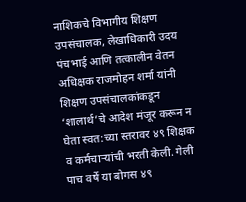नाशिकचे विभागीय शिक्षण उपसंचालक, लेखाधिकारी उदय पंचभाई आणि तत्कालीन वेतन अधिक्षक राजमोहन शर्मा यांनी शिक्षण उपसंचालकांकडून ‘शालार्थ’चे आदेश मंजूर करून न घेता स्वत:च्या स्तरावर ४९ शिक्षक व कर्मचाऱ्यांची भरती केली. गेली पाच वर्षे या बोगस ४९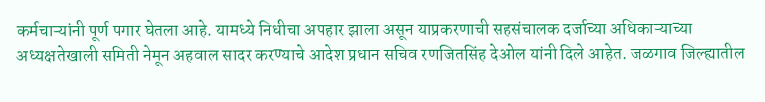कर्मचाऱ्यांनी पूर्ण पगार घेतला आहे. यामध्ये निधीचा अपहार झाला असून याप्रकरणाची सहसंचालक दर्जाच्या अधिकाऱ्याच्या अध्यक्षतेखाली समिती नेमून अहवाल सादर करण्याचे आदेश प्रधान सचिव रणजितसिंह देओल यांनी दिले आहेत. जळगाव जिल्ह्यातील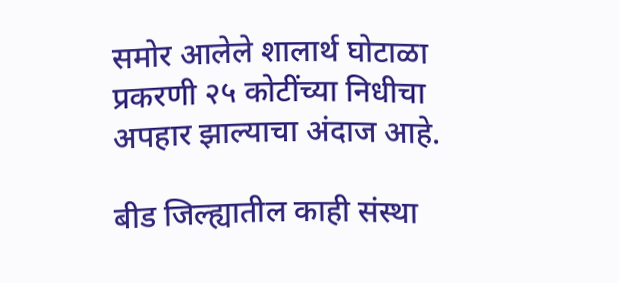समोर आलेले शालार्थ घोटाळा प्रकरणी २५ कोटींच्या निधीचा अपहार झाल्याचा अंदाज आहे.

बीड जिल्ह्यातील काही संस्था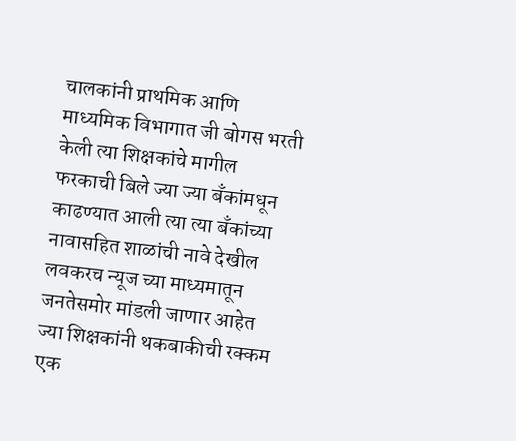चालकांनी प्राथमिक आणि माध्यमिक विभागात जी बोगस भरती केली त्या शिक्षकांचे मागील फरकाची बिले ज्या ज्या बँकांमधून काढण्यात आली त्या त्या बँकांच्या नावासहित शाळांची नावे देखील लवकरच न्यूज च्या माध्यमातून जनतेसमोर मांडली जाणार आहेत ज्या शिक्षकांनी थकबाकीची रक्कम एक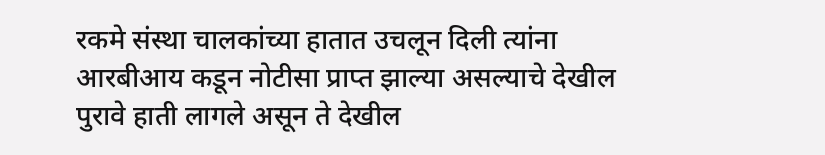रकमे संस्था चालकांच्या हातात उचलून दिली त्यांना आरबीआय कडून नोटीसा प्राप्त झाल्या असल्याचे देखील पुरावे हाती लागले असून ते देखील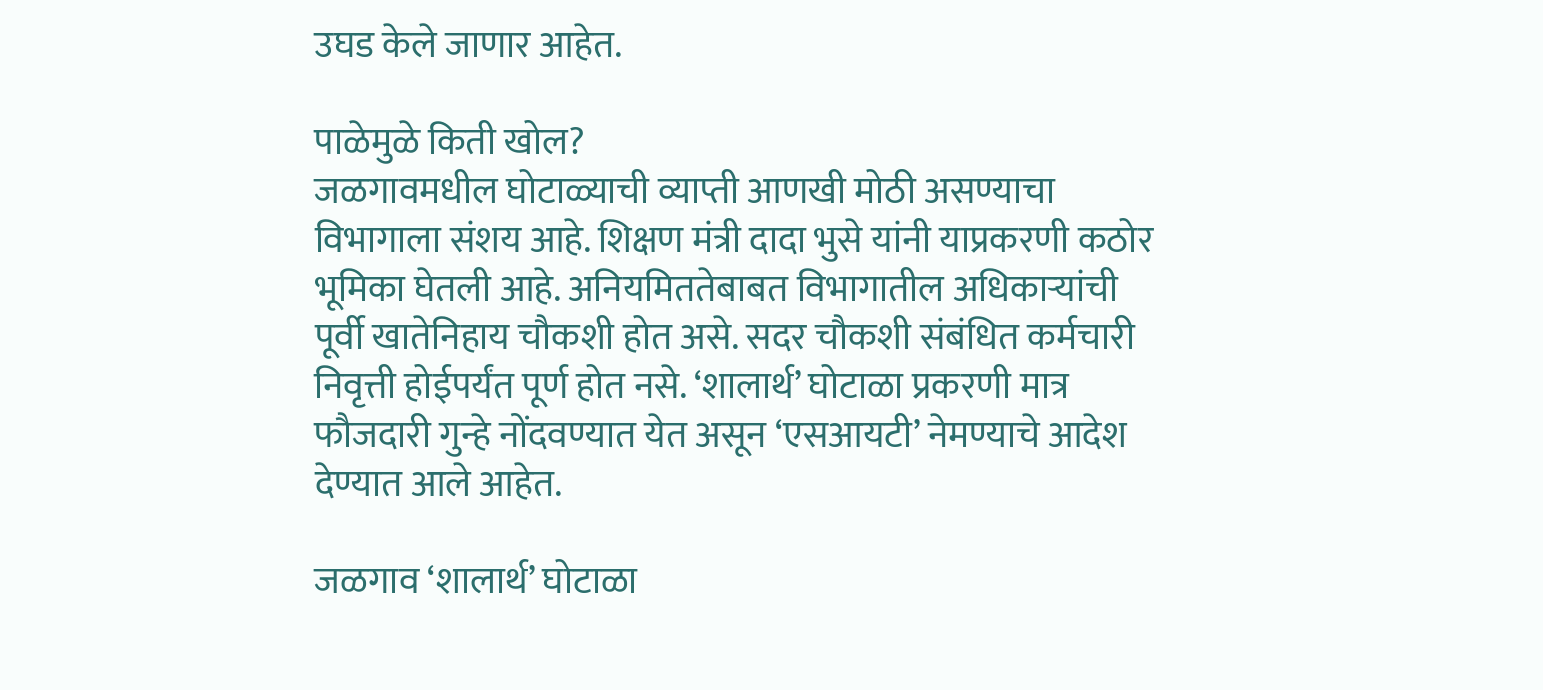उघड केले जाणार आहेत.

पाळेमुळे किती खोल?
जळगावमधील घोटाळ्याची व्याप्ती आणखी मोठी असण्याचा विभागाला संशय आहे. शिक्षण मंत्री दादा भुसे यांनी याप्रकरणी कठोर भूमिका घेतली आहे. अनियमिततेबाबत विभागातील अधिकाऱ्यांची पूर्वी खातेनिहाय चौकशी होत असे. सदर चौकशी संबंधित कर्मचारी निवृत्ती होईपर्यंत पूर्ण होत नसे. ‘शालार्थ’ घोटाळा प्रकरणी मात्र फौजदारी गुन्हे नोंदवण्यात येत असून ‘एसआयटी’ नेमण्याचे आदेश देण्यात आले आहेत.

जळगाव ‘शालार्थ’ घोटाळा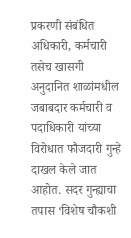प्रकरणी संबंधित अधिकारी, कर्मचारी तसेच खासगी अनुदानित शाळांमधील जबाबदार कर्मचारी व पदाधिकारी यांच्या विरोधात फौजदारी गुन्हे दाखल केले जात आहोत. सदर गुन्ह्याचा तपास ‘विशेष चौकशी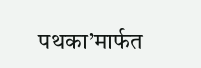पथका’मार्फत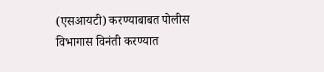(एसआयटी) करण्याबाबत पोलीस विभागास विनंती करण्यात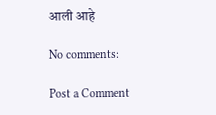आली आहे

No comments:

Post a Comment